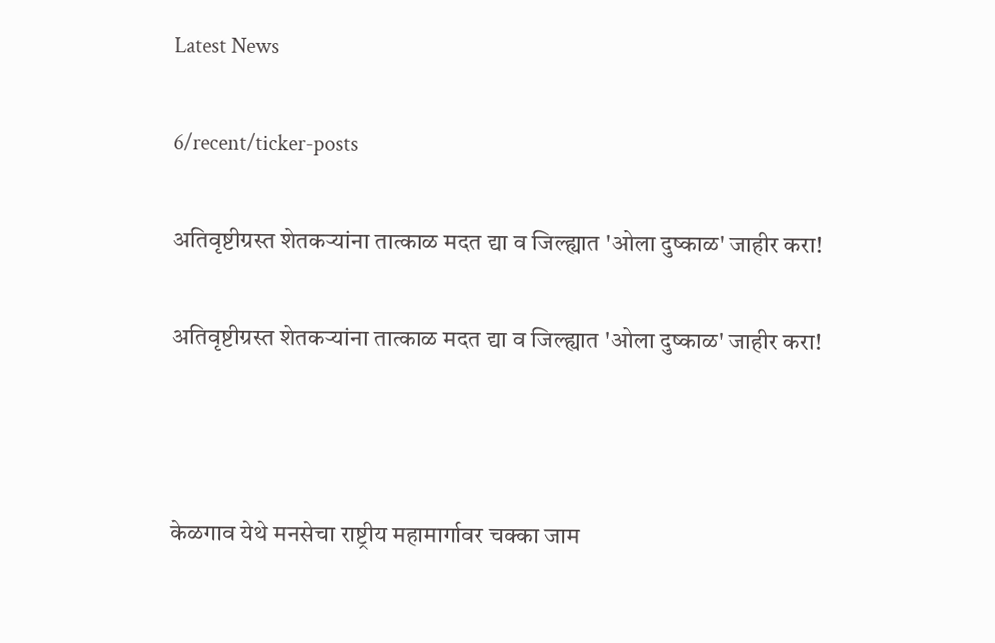Latest News

6/recent/ticker-posts

अतिवृष्टीग्रस्त शेतकऱ्यांना तात्काळ मदत द्या व जिल्ह्यात 'ओला दुष्काळ' जाहीर करा!

अतिवृष्टीग्रस्त शेतकऱ्यांना तात्काळ मदत द्या व जिल्ह्यात 'ओला दुष्काळ' जाहीर करा!



केळगाव येथे मनसेचा राष्ट्रीय महामार्गावर चक्का जाम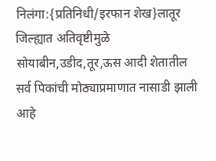निलंगा:{प्रतिनिधी/इरफान शेख}लातूर जिल्ह्यात अतिवृष्टीमुळे सोयाबीन,उडीद,तूर,ऊस आदी शेतातील सर्व पिकांची मोठ्याप्रमाणात नासाडी झाली आहे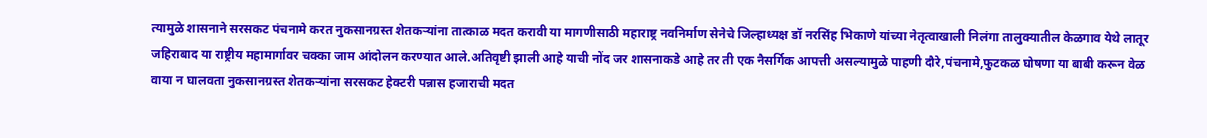त्यामुळे शासनाने सरसकट पंचनामे करत नुकसानग्रस्त शेतकऱ्यांना तात्काळ मदत करावी या मागणीसाठी महाराष्ट्र नवनिर्माण सेनेचे जिल्हाध्यक्ष डॉ नरसिंह भिकाणे यांच्या नेतृत्वाखाली निलंगा तालुक्यातील केळगाव येथे लातूर जहिराबाद या राष्ट्रीय महामार्गावर चक्का जाम आंदोलन करण्यात आले.अतिवृष्टी झाली आहे याची नोंद जर शासनाकडे आहे तर ती एक नैसर्गिक आपत्ती असल्यामुळे पाहणी दौरे,पंचनामे,फुटकळ घोषणा या बाबी करून वेळ वाया न घालवता नुकसानग्रस्त शेतकऱ्यांना सरसकट हेक्टरी पन्नास हजाराची मदत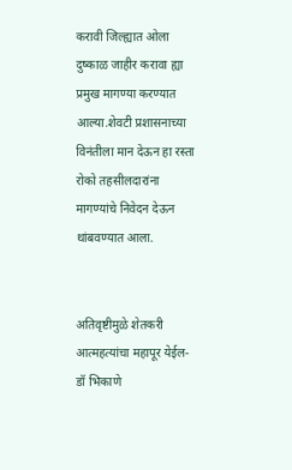करावी जिल्ह्यात ओला दुष्काळ जाहीर करावा ह्या प्रमुख मागण्या करण्यात आल्या.शेवटी प्रशासनाच्या विनंतीला मान देऊन हा रस्ता रोको तहसीलदारांना मागण्यांचे निवेदन देऊन थांबवण्यात आला.


अतिवृष्टीमुळे शेतकरी आत्महत्यांचा महापूर येईल- डॉ भिकाणे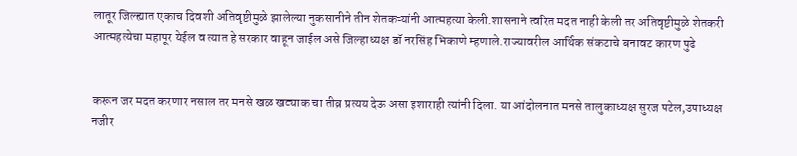लातूर जिल्ह्यात एकाच दिवशी अतिवृष्टीमुळे झालेल्या नुकसानीने तीन शेतकऱ्यांनी आत्महत्या केली.शासनाने त्वरित मदत नाही केली तर अतिवृष्टीमुळे शेतकरी आत्महत्येचा महापूर येईल व त्यात हे सरकार वाहून जाईल असे जिल्हाध्यक्ष डॉ नरसिंह भिकाणे म्हणाले.राज्यावरील आर्थिक संकटाचे बनावट कारण पुढे


करून जर मदत करणार नसाल तर मनसे खळ खट्याक चा तीव्र प्रत्यय देऊ असा इशाराही त्यांनी दिला. या आंदोलनात मनसे तालुकाध्यक्ष सुरज पटेल,उपाध्यक्ष नजीर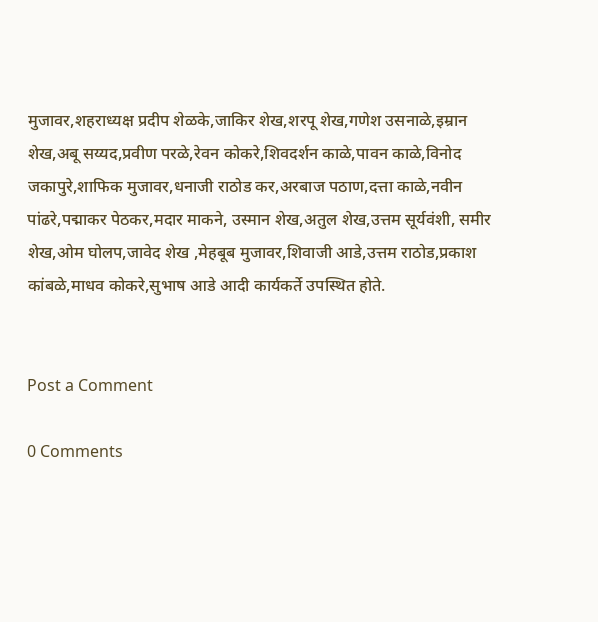मुजावर,शहराध्यक्ष प्रदीप शेळके,जाकिर शेख,शरपू शेख,गणेश उसनाळे,इम्रान शेख,अबू सय्यद,प्रवीण परळे,रेवन कोकरे,शिवदर्शन काळे,पावन काळे,विनोद जकापुरे,शाफिक मुजावर,धनाजी राठोड कर,अरबाज पठाण,दत्ता काळे,नवीन पांढरे,पद्माकर पेठकर,मदार माकने, उस्मान शेख,अतुल शेख,उत्तम सूर्यवंशी, समीर शेख,ओम घोलप,जावेद शेख ,मेहबूब मुजावर,शिवाजी आडे,उत्तम राठोड,प्रकाश कांबळे,माधव कोकरे,सुभाष आडे आदी कार्यकर्ते उपस्थित होते.


Post a Comment

0 Comments